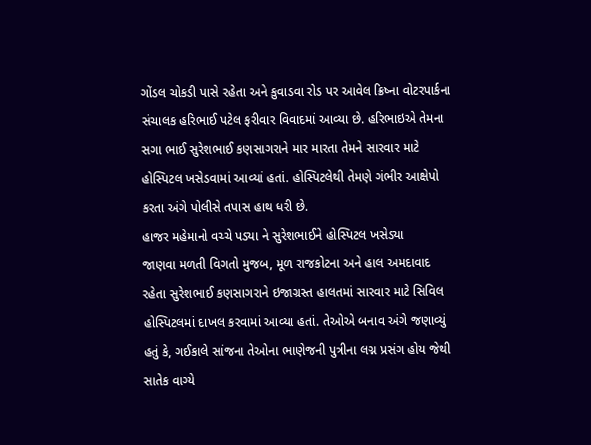ગોંડલ ચોકડી પાસે રહેતા અને કુવાડવા રોડ પર આવેલ ક્રિષ્ના વોટરપાર્કના સંચાલક હરિભાઈ પટેલ ફરીવાર વિવાદમાં આવ્યા છે. હરિભાઇએ તેમના સગા ભાઈ સુરેશભાઈ કણસાગરાને માર મારતા તેમને સારવાર માટે હોસ્પિટલ ખસેડવામાં આવ્યાં હતાં. હોસ્પિટલેથી તેમણે ગંભીર આક્ષેપો કરતા અંગે પોલીસે તપાસ હાથ ધરી છે.
હાજર મહેમાનો વચ્ચે પડ્યા ને સુરેશભાઈને હોસ્પિટલ ખસેડ્યા
જાણવા મળતી વિગતો મુજબ, મૂળ રાજકોટના અને હાલ અમદાવાદ રહેતા સુરેશભાઈ કણસાગરાને ઇજાગ્રસ્ત હાલતમાં સારવાર માટે સિવિલ હોસ્પિટલમાં દાખલ કરવામાં આવ્યા હતાં. તેઓએ બનાવ અંગે જણાવ્યું હતું કે, ગઈકાલે સાંજના તેઓના ભાણેજની પુત્રીના લગ્ન પ્રસંગ હોય જેથી સાતેક વાગ્યે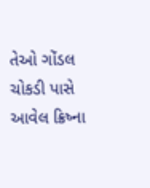તેઓ ગોંડલ ચોકડી પાસે આવેલ ક્રિષ્ના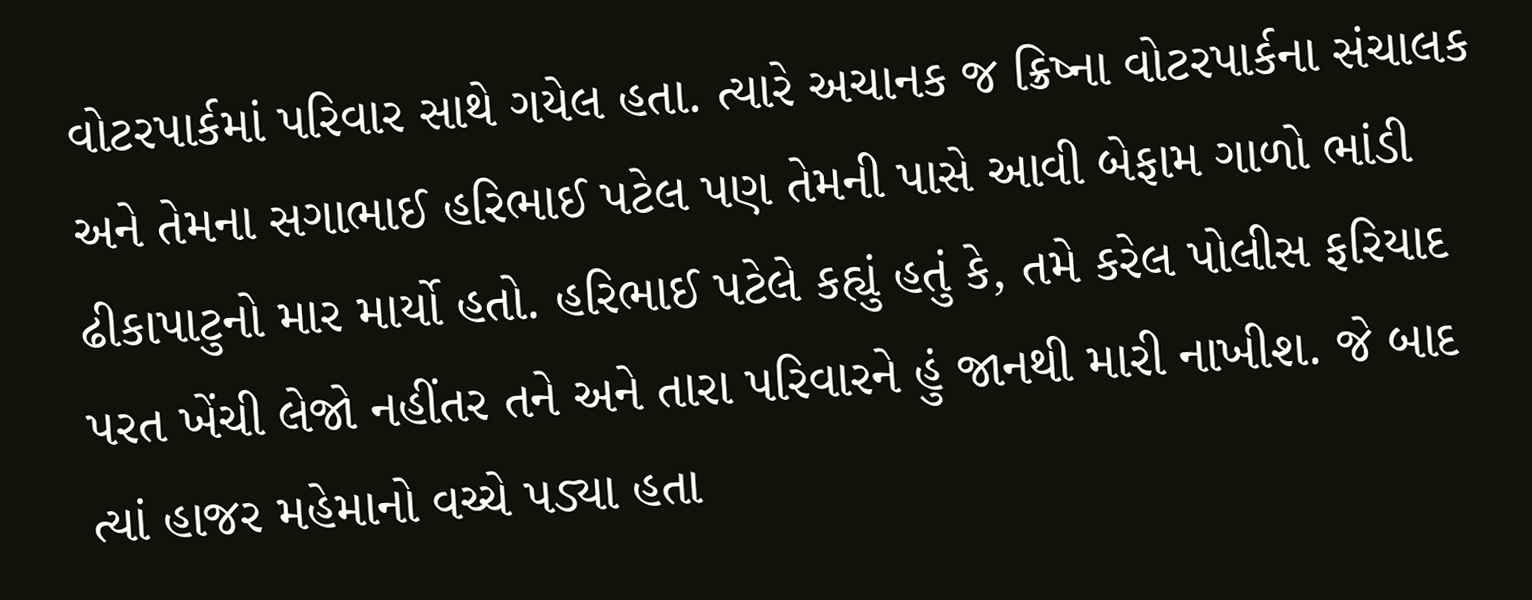વોટરપાર્કમાં પરિવાર સાથે ગયેલ હતા. ત્યારે અચાનક જ ક્રિષ્ના વોટરપાર્કના સંચાલક અને તેમના સગાભાઈ હરિભાઈ પટેલ પણ તેમની પાસે આવી બેફામ ગાળો ભાંડી ઢીકાપાટુનો માર માર્યો હતો. હરિભાઈ પટેલે કહ્યું હતું કે, તમે કરેલ પોલીસ ફરિયાદ પરત ખેંચી લેજો નહીંતર તને અને તારા પરિવારને હું જાનથી મારી નાખીશ. જે બાદ ત્યાં હાજર મહેમાનો વચ્ચે પડ્યા હતા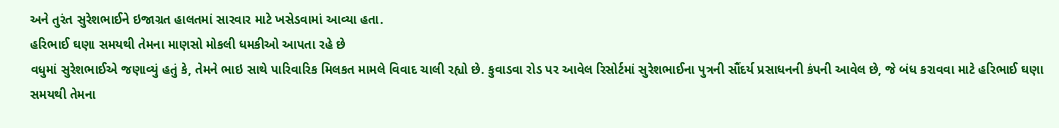અને તુરંત સુરેશભાઈને ઇજાગ્રત હાલતમાં સારવાર માટે ખસેડવામાં આવ્યા હતા.
હરિભાઈ ઘણા સમયથી તેમના માણસો મોકલી ધમકીઓ આપતા રહે છે
વધુમાં સુરેશભાઈએ જણાવ્યું હતું કે, તેમને ભાઇ સાથે પારિવારિક મિલકત મામલે વિવાદ ચાલી રહ્યો છે. કુવાડવા રોડ પર આવેલ રિસોર્ટમાં સુરેશભાઈના પુત્રની સૌંદર્ય પ્રસાધનની કંપની આવેલ છે, જે બંધ કરાવવા માટે હરિભાઈ ઘણા સમયથી તેમના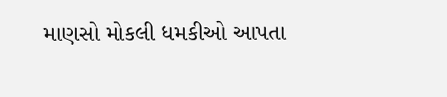માણસો મોકલી ધમકીઓ આપતા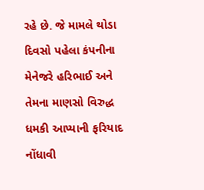રહે છે. જે મામલે થોડા દિવસો પહેલા કંપનીના મેનેજરે હરિભાઈ અને તેમના માણસો વિરુદ્ધ ધમકી આપ્યાની ફરિયાદ નોંધાવી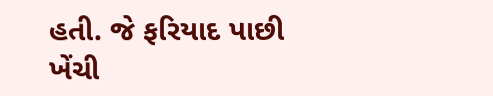હતી. જે ફરિયાદ પાછી ખેંચી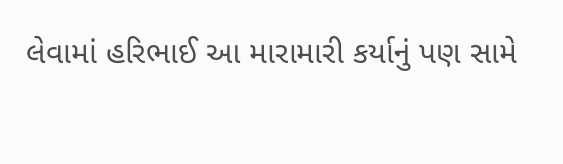લેવામાં હરિભાઈ આ મારામારી કર્યાનું પણ સામે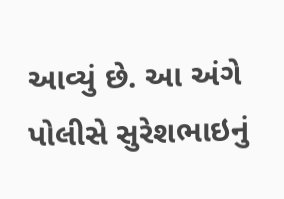આવ્યું છે. આ અંગે પોલીસે સુરેશભાઇનું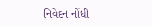નિવેદન નોંધી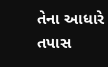તેના આધારે તપાસ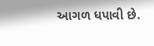આગળ ધપાવી છે.